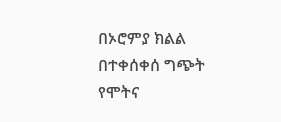በኦሮምያ ክልል በተቀሰቀሰ ግጭት የሞትና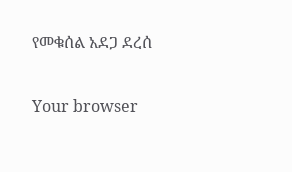የመቁሰል አደጋ ደረሰ

Your browser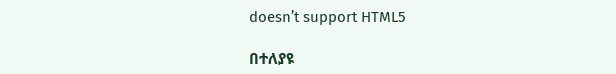doesn’t support HTML5

በተለያዩ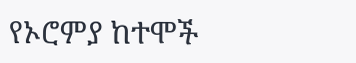የኦሮምያ ከተሞች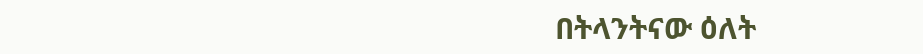በትላንትናው ዕለት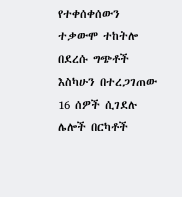የተቀሰቀሰውን ተቃውሞ ተከትሎ በደረሱ ግጭቶች እስካሁን በተረጋገጠው 16 ሰዎች ሲገደሉ ሌሎች በርካቶች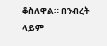ቆስለዋል። በንብረት ላይም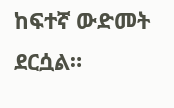ከፍተኛ ውድመት ደርሷል።